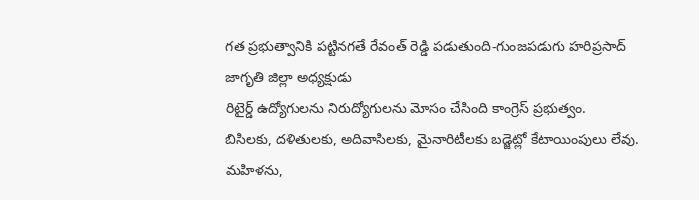గత ప్రభుత్వానికి పట్టినగతే రేవంత్ రెడ్డి పడుతుంది-గుంజపడుగు హరిప్రసాద్ జాగృతి జిల్లా అధ్యక్షుడు
రిటైర్డ్ ఉద్యోగులను నిరుద్యోగులను మోసం చేసింది కాంగ్రెస్ ప్రభుత్వం.
బిసిలకు, దళితులకు, అదివాసిలకు, మైనారిటీలకు బడ్జెట్లో కేటాయింపులు లేవు.
మహిళను,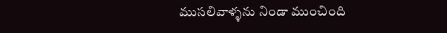ముసలివాళ్ళను నిండా ముంచింది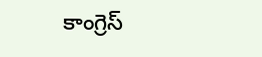కాంగ్రెస్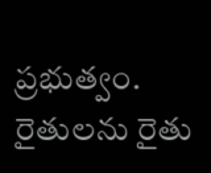ప్రభుత్వం.
రైతులను రైతు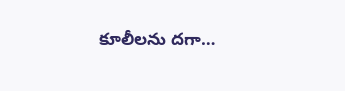కూలీలను దగా…